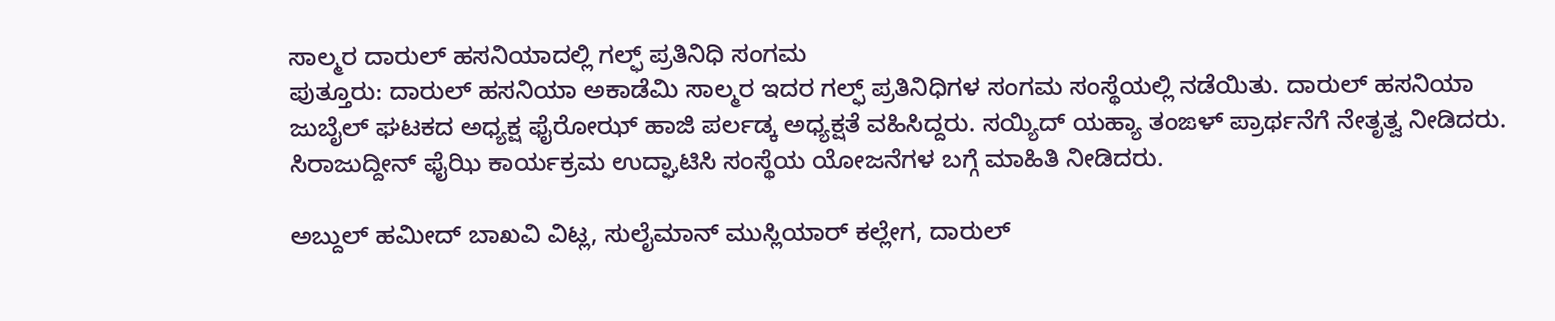ಸಾಲ್ಮರ ದಾರುಲ್ ಹಸನಿಯಾದಲ್ಲಿ ಗಲ್ಫ್ ಪ್ರತಿನಿಧಿ ಸಂಗಮ
ಪುತ್ತೂರು: ದಾರುಲ್ ಹಸನಿಯಾ ಅಕಾಡೆಮಿ ಸಾಲ್ಮರ ಇದರ ಗಲ್ಫ್ ಪ್ರತಿನಿಧಿಗಳ ಸಂಗಮ ಸಂಸ್ಥೆಯಲ್ಲಿ ನಡೆಯಿತು. ದಾರುಲ್ ಹಸನಿಯಾ ಜುಬೈಲ್ ಘಟಕದ ಅಧ್ಯಕ್ಷ ಫೈರೋಝ್ ಹಾಜಿ ಪರ್ಲಡ್ಕ ಅಧ್ಯಕ್ಷತೆ ವಹಿಸಿದ್ದರು. ಸಯ್ಯಿದ್ ಯಹ್ಯಾ ತಂಙಳ್ ಪ್ರಾರ್ಥನೆಗೆ ನೇತೃತ್ವ ನೀಡಿದರು. ಸಿರಾಜುದ್ದೀನ್ ಫೈಝಿ ಕಾರ್ಯಕ್ರಮ ಉದ್ಘಾಟಿಸಿ ಸಂಸ್ಥೆಯ ಯೋಜನೆಗಳ ಬಗ್ಗೆ ಮಾಹಿತಿ ನೀಡಿದರು.

ಅಬ್ದುಲ್ ಹಮೀದ್ ಬಾಖವಿ ವಿಟ್ಲ, ಸುಲೈಮಾನ್ ಮುಸ್ಲಿಯಾರ್ ಕಲ್ಲೇಗ, ದಾರುಲ್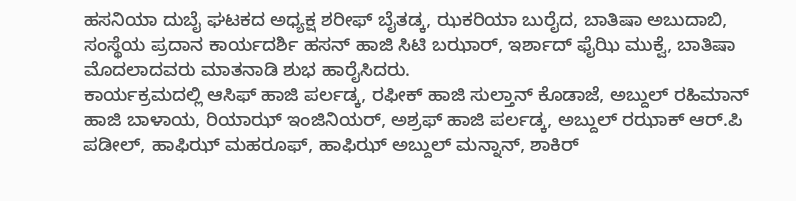ಹಸನಿಯಾ ದುಬೈ ಘಟಕದ ಅಧ್ಯಕ್ಷ ಶರೀಫ್ ಬೈತಡ್ಕ, ಝಕರಿಯಾ ಬುರೈದ, ಬಾತಿಷಾ ಅಬುದಾಬಿ, ಸಂಸ್ಥೆಯ ಪ್ರದಾನ ಕಾರ್ಯದರ್ಶಿ ಹಸನ್ ಹಾಜಿ ಸಿಟಿ ಬಝಾರ್, ಇರ್ಶಾದ್ ಫೈಝಿ ಮುಕ್ವೆ, ಬಾತಿಷಾ ಮೊದಲಾದವರು ಮಾತನಾಡಿ ಶುಭ ಹಾರೈಸಿದರು.
ಕಾರ್ಯಕ್ರಮದಲ್ಲಿ ಆಸಿಫ್ ಹಾಜಿ ಪರ್ಲಡ್ಕ, ರಫೀಕ್ ಹಾಜಿ ಸುಲ್ತಾನ್ ಕೊಡಾಜೆ, ಅಬ್ದುಲ್ ರಹಿಮಾನ್ ಹಾಜಿ ಬಾಳಾಯ, ರಿಯಾಝ್ ಇಂಜಿನಿಯರ್, ಅಶ್ರಫ್ ಹಾಜಿ ಪರ್ಲಡ್ಕ, ಅಬ್ದುಲ್ ರಝಾಕ್ ಆರ್.ಪಿ ಪಡೀಲ್, ಹಾಫಿಝ್ ಮಹರೂಫ್, ಹಾಫಿಝ್ ಅಬ್ದುಲ್ ಮನ್ನಾನ್, ಶಾಕಿರ್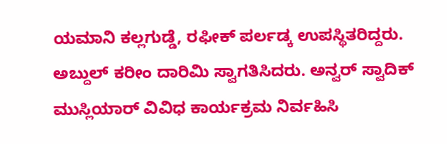ಯಮಾನಿ ಕಲ್ಲಗುಡ್ಡೆ, ರಫೀಕ್ ಪರ್ಲಡ್ಕ ಉಪಸ್ಥಿತರಿದ್ದರು. ಅಬ್ದುಲ್ ಕರೀಂ ದಾರಿಮಿ ಸ್ವಾಗತಿಸಿದರು. ಅನ್ವರ್ ಸ್ವಾದಿಕ್ ಮುಸ್ಲಿಯಾರ್ ವಿವಿಧ ಕಾರ್ಯಕ್ರಮ ನಿರ್ವಹಿಸಿ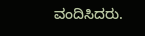ವಂದಿಸಿದರು.